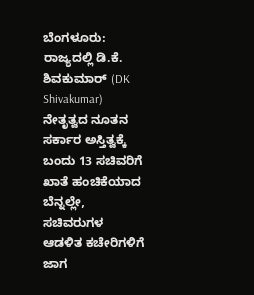ಬೆಂಗಳೂರು: ರಾಜ್ಯದಲ್ಲಿ ಡಿ.ಕೆ. ಶಿವಕುಮಾರ್ (DK Shivakumar) ನೇತೃತ್ವದ ನೂತನ ಸರ್ಕಾರ ಅಸ್ತಿತ್ವಕ್ಕೆ ಬಂದು 13 ಸಚಿವರಿಗೆ ಖಾತೆ ಹಂಚಿಕೆಯಾದ ಬೆನ್ನಲ್ಲೇ, ಸಚಿವರುಗಳ ಆಡಳಿತ ಕಚೇರಿಗಳಿಗೆ ಜಾಗ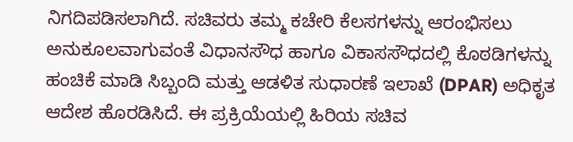ನಿಗದಿಪಡಿಸಲಾಗಿದೆ. ಸಚಿವರು ತಮ್ಮ ಕಚೇರಿ ಕೆಲಸಗಳನ್ನು ಆರಂಭಿಸಲು ಅನುಕೂಲವಾಗುವಂತೆ ವಿಧಾನಸೌಧ ಹಾಗೂ ವಿಕಾಸಸೌಧದಲ್ಲಿ ಕೊಠಡಿಗಳನ್ನು ಹಂಚಿಕೆ ಮಾಡಿ ಸಿಬ್ಬಂದಿ ಮತ್ತು ಆಡಳಿತ ಸುಧಾರಣೆ ಇಲಾಖೆ (DPAR) ಅಧಿಕೃತ ಆದೇಶ ಹೊರಡಿಸಿದೆ. ಈ ಪ್ರಕ್ರಿಯೆಯಲ್ಲಿ ಹಿರಿಯ ಸಚಿವ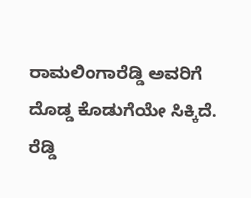ರಾಮಲಿಂಗಾರೆಡ್ಡಿ ಅವರಿಗೆ ದೊಡ್ಡ ಕೊಡುಗೆಯೇ ಸಿಕ್ಕಿದೆ.
ರೆಡ್ಡಿ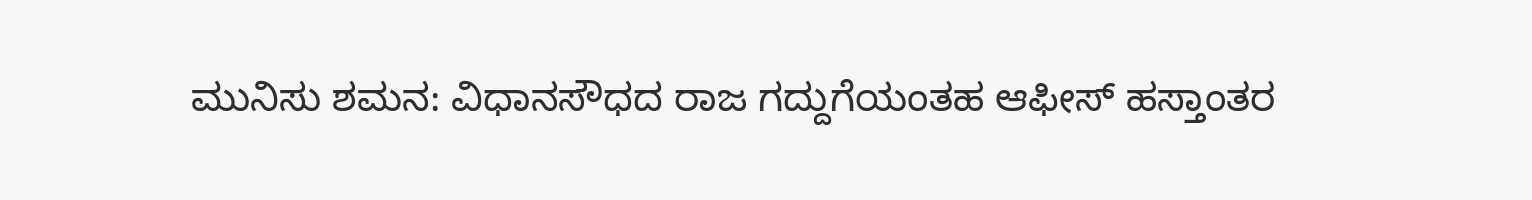ಮುನಿಸು ಶಮನ: ವಿಧಾನಸೌಧದ ರಾಜ ಗದ್ದುಗೆಯಂತಹ ಆಫೀಸ್ ಹಸ್ತಾಂತರ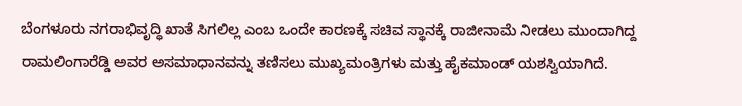ಬೆಂಗಳೂರು ನಗರಾಭಿವೃದ್ಧಿ ಖಾತೆ ಸಿಗಲಿಲ್ಲ ಎಂಬ ಒಂದೇ ಕಾರಣಕ್ಕೆ ಸಚಿವ ಸ್ಥಾನಕ್ಕೆ ರಾಜೀನಾಮೆ ನೀಡಲು ಮುಂದಾಗಿದ್ದ ರಾಮಲಿಂಗಾರೆಡ್ಡಿ ಅವರ ಅಸಮಾಧಾನವನ್ನು ತಣಿಸಲು ಮುಖ್ಯಮಂತ್ರಿಗಳು ಮತ್ತು ಹೈಕಮಾಂಡ್ ಯಶಸ್ವಿಯಾಗಿದೆ.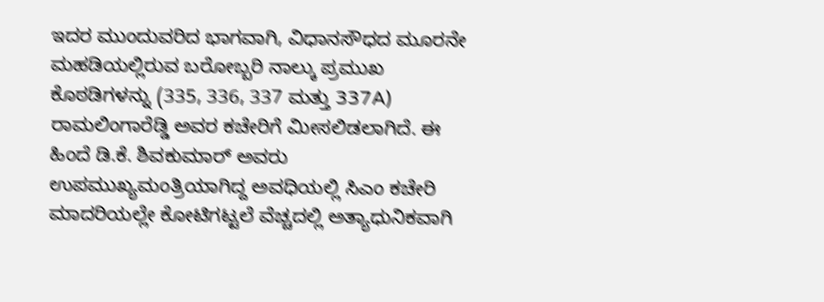ಇದರ ಮುಂದುವರಿದ ಭಾಗವಾಗಿ, ವಿಧಾನಸೌಧದ ಮೂರನೇ ಮಹಡಿಯಲ್ಲಿರುವ ಬರೋಬ್ಬರಿ ನಾಲ್ಕು ಪ್ರಮುಖ ಕೊಠಡಿಗಳನ್ನು (335, 336, 337 ಮತ್ತು 337A) ರಾಮಲಿಂಗಾರೆಡ್ಡಿ ಅವರ ಕಚೇರಿಗೆ ಮೀಸಲಿಡಲಾಗಿದೆ. ಈ ಹಿಂದೆ ಡಿ.ಕೆ. ಶಿವಕುಮಾರ್ ಅವರು ಉಪಮುಖ್ಯಮಂತ್ರಿಯಾಗಿದ್ದ ಅವಧಿಯಲ್ಲಿ ಸಿಎಂ ಕಚೇರಿ ಮಾದರಿಯಲ್ಲೇ ಕೋಟಿಗಟ್ಟಲೆ ವೆಚ್ಚದಲ್ಲಿ ಅತ್ಯಾಧುನಿಕವಾಗಿ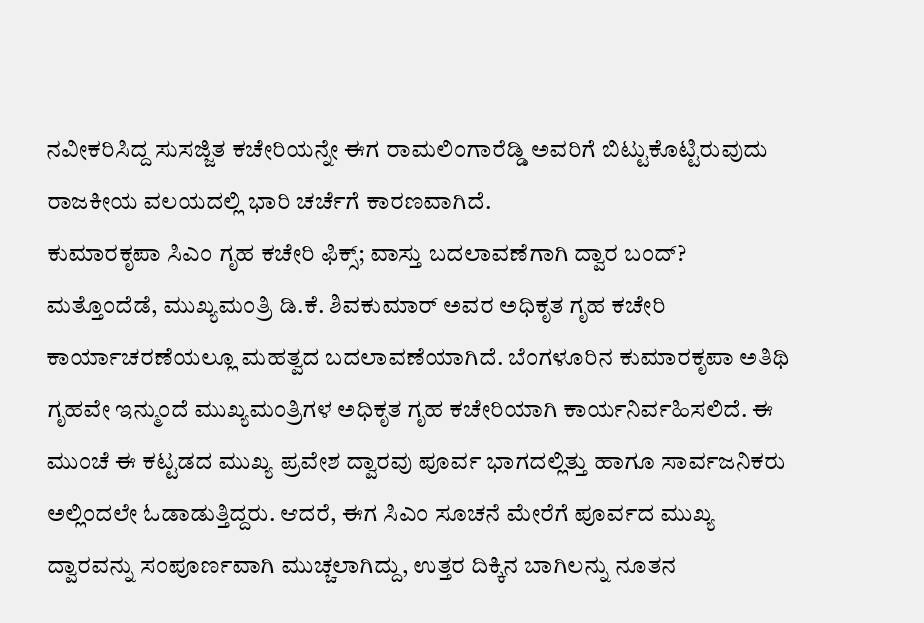ನವೀಕರಿಸಿದ್ದ ಸುಸಜ್ಜಿತ ಕಚೇರಿಯನ್ನೇ ಈಗ ರಾಮಲಿಂಗಾರೆಡ್ಡಿ ಅವರಿಗೆ ಬಿಟ್ಟುಕೊಟ್ಟಿರುವುದು ರಾಜಕೀಯ ವಲಯದಲ್ಲಿ ಭಾರಿ ಚರ್ಚೆಗೆ ಕಾರಣವಾಗಿದೆ.
ಕುಮಾರಕೃಪಾ ಸಿಎಂ ಗೃಹ ಕಚೇರಿ ಫಿಕ್ಸ್; ವಾಸ್ತು ಬದಲಾವಣೆಗಾಗಿ ದ್ವಾರ ಬಂದ್?
ಮತ್ತೊಂದೆಡೆ, ಮುಖ್ಯಮಂತ್ರಿ ಡಿ.ಕೆ. ಶಿವಕುಮಾರ್ ಅವರ ಅಧಿಕೃತ ಗೃಹ ಕಚೇರಿ ಕಾರ್ಯಾಚರಣೆಯಲ್ಲೂ ಮಹತ್ವದ ಬದಲಾವಣೆಯಾಗಿದೆ. ಬೆಂಗಳೂರಿನ ಕುಮಾರಕೃಪಾ ಅತಿಥಿ ಗೃಹವೇ ಇನ್ಮುಂದೆ ಮುಖ್ಯಮಂತ್ರಿಗಳ ಅಧಿಕೃತ ಗೃಹ ಕಚೇರಿಯಾಗಿ ಕಾರ್ಯನಿರ್ವಹಿಸಲಿದೆ. ಈ ಮುಂಚೆ ಈ ಕಟ್ಟಡದ ಮುಖ್ಯ ಪ್ರವೇಶ ದ್ವಾರವು ಪೂರ್ವ ಭಾಗದಲ್ಲಿತ್ತು ಹಾಗೂ ಸಾರ್ವಜನಿಕರು ಅಲ್ಲಿಂದಲೇ ಓಡಾಡುತ್ತಿದ್ದರು. ಆದರೆ, ಈಗ ಸಿಎಂ ಸೂಚನೆ ಮೇರೆಗೆ ಪೂರ್ವದ ಮುಖ್ಯ ದ್ವಾರವನ್ನು ಸಂಪೂರ್ಣವಾಗಿ ಮುಚ್ಚಲಾಗಿದ್ದು, ಉತ್ತರ ದಿಕ್ಕಿನ ಬಾಗಿಲನ್ನು ನೂತನ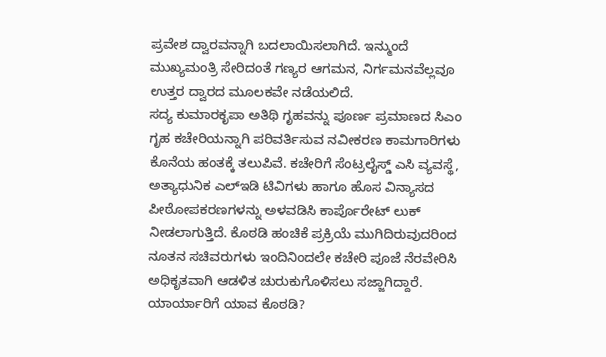ಪ್ರವೇಶ ದ್ವಾರವನ್ನಾಗಿ ಬದಲಾಯಿಸಲಾಗಿದೆ. ಇನ್ಮುಂದೆ ಮುಖ್ಯಮಂತ್ರಿ ಸೇರಿದಂತೆ ಗಣ್ಯರ ಆಗಮನ, ನಿರ್ಗಮನವೆಲ್ಲವೂ ಉತ್ತರ ದ್ವಾರದ ಮೂಲಕವೇ ನಡೆಯಲಿದೆ.
ಸದ್ಯ ಕುಮಾರಕೃಪಾ ಅತಿಥಿ ಗೃಹವನ್ನು ಪೂರ್ಣ ಪ್ರಮಾಣದ ಸಿಎಂ ಗೃಹ ಕಚೇರಿಯನ್ನಾಗಿ ಪರಿವರ್ತಿಸುವ ನವೀಕರಣ ಕಾಮಗಾರಿಗಳು ಕೊನೆಯ ಹಂತಕ್ಕೆ ತಲುಪಿವೆ. ಕಚೇರಿಗೆ ಸೆಂಟ್ರಲೈಸ್ಡ್ ಎಸಿ ವ್ಯವಸ್ಥೆ, ಅತ್ಯಾಧುನಿಕ ಎಲ್ಇಡಿ ಟಿವಿಗಳು ಹಾಗೂ ಹೊಸ ವಿನ್ಯಾಸದ ಪೀಠೋಪಕರಣಗಳನ್ನು ಅಳವಡಿಸಿ ಕಾರ್ಪೊರೇಟ್ ಲುಕ್ ನೀಡಲಾಗುತ್ತಿದೆ. ಕೊಠಡಿ ಹಂಚಿಕೆ ಪ್ರಕ್ರಿಯೆ ಮುಗಿದಿರುವುದರಿಂದ ನೂತನ ಸಚಿವರುಗಳು ಇಂದಿನಿಂದಲೇ ಕಚೇರಿ ಪೂಜೆ ನೆರವೇರಿಸಿ ಅಧಿಕೃತವಾಗಿ ಆಡಳಿತ ಚುರುಕುಗೊಳಿಸಲು ಸಜ್ಜಾಗಿದ್ದಾರೆ.
ಯಾರ್ಯಾರಿಗೆ ಯಾವ ಕೊಠಡಿ?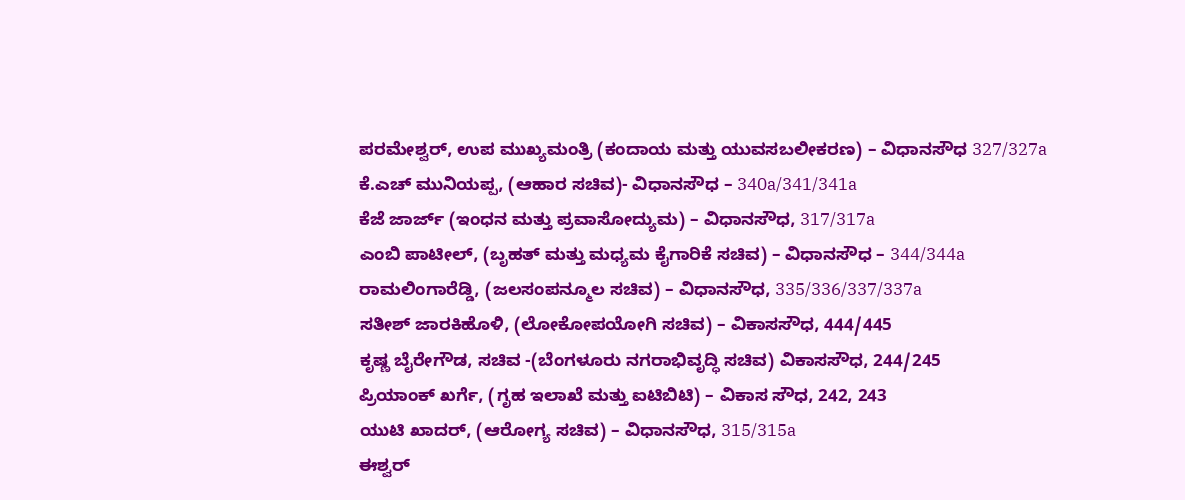ಪರಮೇಶ್ವರ್, ಉಪ ಮುಖ್ಯಮಂತ್ರಿ (ಕಂದಾಯ ಮತ್ತು ಯುವಸಬಲೀಕರಣ) – ವಿಧಾನಸೌಧ 327/327a
ಕೆ.ಎಚ್ ಮುನಿಯಪ್ಪ, (ಆಹಾರ ಸಚಿವ)- ವಿಧಾನಸೌಧ – 340a/341/341a
ಕೆಜೆ ಜಾರ್ಜ್ (ಇಂಧನ ಮತ್ತು ಪ್ರವಾಸೋದ್ಯುಮ) – ವಿಧಾನಸೌಧ, 317/317a
ಎಂಬಿ ಪಾಟೀಲ್, (ಬೃಹತ್ ಮತ್ತು ಮಧ್ಯಮ ಕೈಗಾರಿಕೆ ಸಚಿವ) – ವಿಧಾನಸೌಧ – 344/344a
ರಾಮಲಿಂಗಾರೆಡ್ಡಿ, (ಜಲಸಂಪನ್ಮೂಲ ಸಚಿವ) – ವಿಧಾನಸೌಧ, 335/336/337/337a
ಸತೀಶ್ ಜಾರಕಿಹೊಳಿ, (ಲೋಕೋಪಯೋಗಿ ಸಚಿವ) – ವಿಕಾಸಸೌಧ, 444/445
ಕೃಷ್ಣ ಬೈರೇಗೌಡ, ಸಚಿವ -(ಬೆಂಗಳೂರು ನಗರಾಭಿವೃದ್ಧಿ ಸಚಿವ) ವಿಕಾಸಸೌಧ, 244/245
ಪ್ರಿಯಾಂಕ್ ಖರ್ಗೆ, (ಗೃಹ ಇಲಾಖೆ ಮತ್ತು ಐಟಿಬಿಟಿ) – ವಿಕಾಸ ಸೌಧ, 242, 243
ಯುಟಿ ಖಾದರ್, (ಆರೋಗ್ಯ ಸಚಿವ) – ವಿಧಾನಸೌಧ, 315/315a
ಈಶ್ವರ್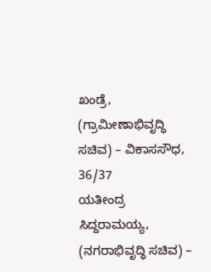ಖಂಡ್ರೆ, (ಗ್ರಾಮೀಣಾಭಿವೃದ್ಧಿ ಸಚಿವ) – ವಿಕಾಸಸೌಧ, 36/37
ಯತೀಂದ್ರ ಸಿದ್ದರಾಮಯ್ಯ, (ನಗರಾಭಿವೃದ್ಧಿ ಸಚಿವ) –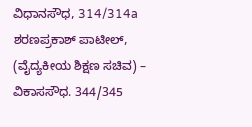ವಿಧಾನಸೌಧ, 314/314a
ಶರಣಪ್ರಕಾಶ್ ಪಾಟೀಲ್, (ವೈದ್ಯಕೀಯ ಶಿಕ್ಷಣ ಸಚಿವ) – ವಿಕಾಸಸೌಧ. 344/345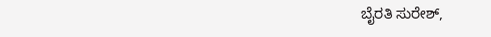ಬೈರತಿ ಸುರೇಶ್,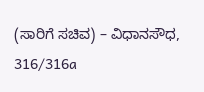(ಸಾರಿಗೆ ಸಚಿವ) – ವಿಧಾನಸೌಧ, 316/316a